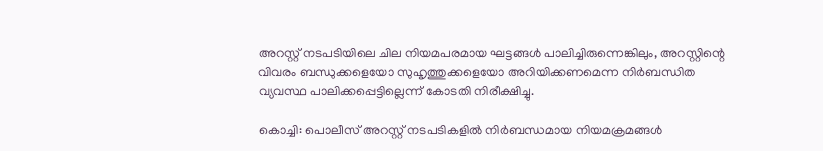അറസ്റ്റ് നടപടിയിലെ ചില നിയമപരമായ ഘട്ടങ്ങൾ പാലിച്ചിരുന്നെങ്കിലും, അറസ്റ്റിന്റെ വിവരം ബന്ധുക്കളെയോ സുഹൃത്തുക്കളെയോ അറിയിക്കണമെന്ന നിർബന്ധിത വ്യവസ്ഥ പാലിക്കപ്പെട്ടില്ലെന്ന് കോടതി നിരീക്ഷിച്ചു.

കൊച്ചി: പൊലീസ് അറസ്റ്റ് നടപടികളിൽ നിർബന്ധമായ നിയമക്രമങ്ങൾ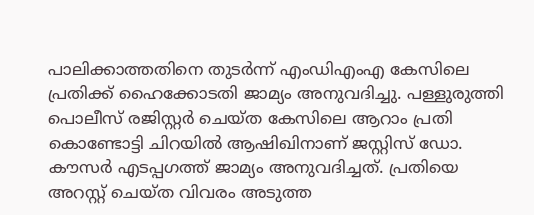പാലിക്കാത്തതിനെ തുടർന്ന് എംഡിഎംഎ കേസിലെ പ്രതിക്ക് ഹൈക്കോടതി ജാമ്യം അനുവദിച്ചു. പള്ളുരുത്തി പൊലീസ് രജിസ്റ്റർ ചെയ്ത കേസിലെ ആറാം പ്രതി കൊണ്ടോട്ടി ചിറയിൽ ആഷിഖിനാണ് ജസ്റ്റിസ് ഡോ. കൗസർ എടപ്പഗത്ത് ജാമ്യം അനുവദിച്ചത്. പ്രതിയെ അറസ്റ്റ് ചെയ്ത വിവരം അടുത്ത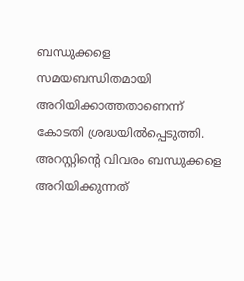ബന്ധുക്കളെ സമയബന്ധിതമായി അറിയിക്കാത്തതാണെന്ന് കോടതി ശ്രദ്ധയിൽപ്പെടുത്തി. അറസ്റ്റിന്റെ വിവരം ബന്ധുക്കളെ അറിയിക്കുന്നത്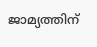ജാമ്യത്തിന്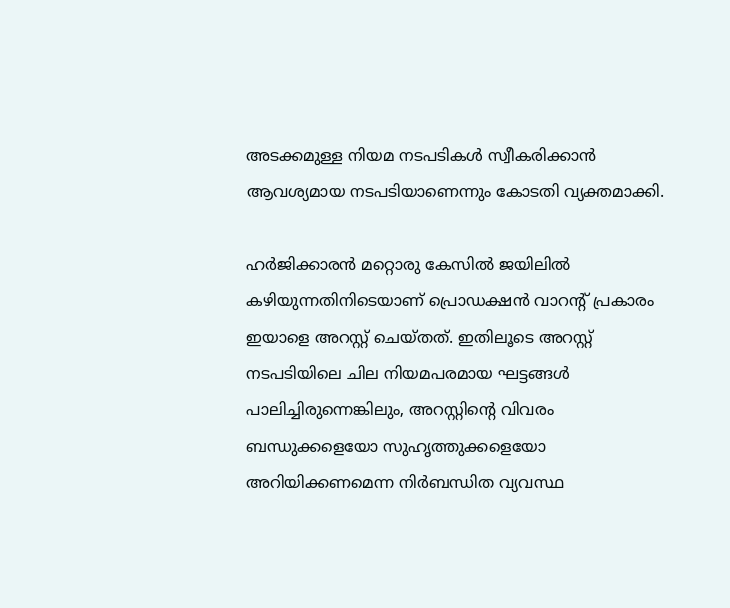അടക്കമുള്ള നിയമ നടപടികൾ സ്വീകരിക്കാൻ ആവശ്യമായ നടപടിയാണെന്നും കോടതി വ്യക്തമാക്കി.

ഹർജിക്കാരൻ മറ്റൊരു കേസിൽ ജയിലിൽ കഴിയുന്നതിനിടെയാണ് പ്രൊഡക്ഷൻ വാറന്റ് പ്രകാരം ഇയാളെ അറസ്റ്റ് ചെയ്തത്. ഇതിലൂടെ അറസ്റ്റ് നടപടിയിലെ ചില നിയമപരമായ ഘട്ടങ്ങൾ പാലിച്ചിരുന്നെങ്കിലും, അറസ്റ്റിന്റെ വിവരം ബന്ധുക്കളെയോ സുഹൃത്തുക്കളെയോ അറിയിക്കണമെന്ന നിർബന്ധിത വ്യവസ്ഥ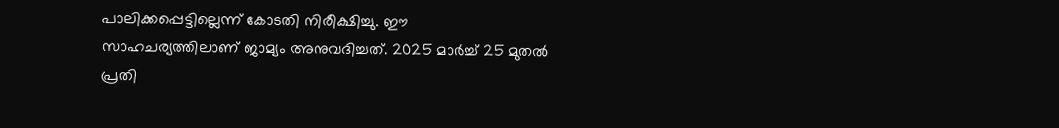പാലിക്കപ്പെട്ടില്ലെന്ന് കോടതി നിരീക്ഷിച്ചു. ഈ സാഹചര്യത്തിലാണ് ജാമ്യം അനുവദിച്ചത്. 2025 മാർച്ച് 25 മുതൽ പ്രതി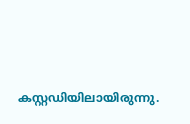കസ്റ്റഡിയിലായിരുന്നു.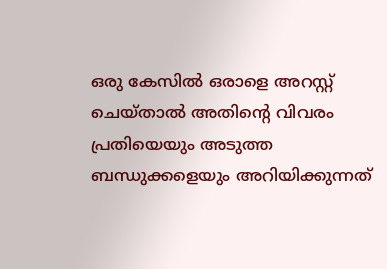ഒരു കേസിൽ ഒരാളെ അറസ്റ്റ് ചെയ്താൽ അതിന്റെ വിവരം പ്രതിയെയും അടുത്ത ബന്ധുക്കളെയും അറിയിക്കുന്നത്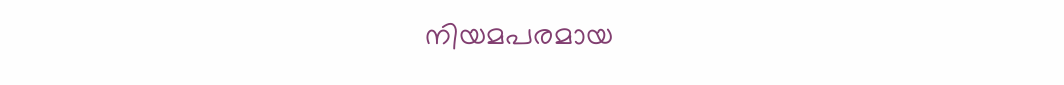നിയമപരമായ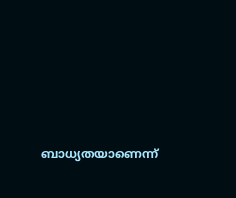ബാധ്യതയാണെന്ന്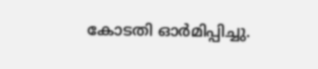കോടതി ഓർമിപ്പിച്ചു.